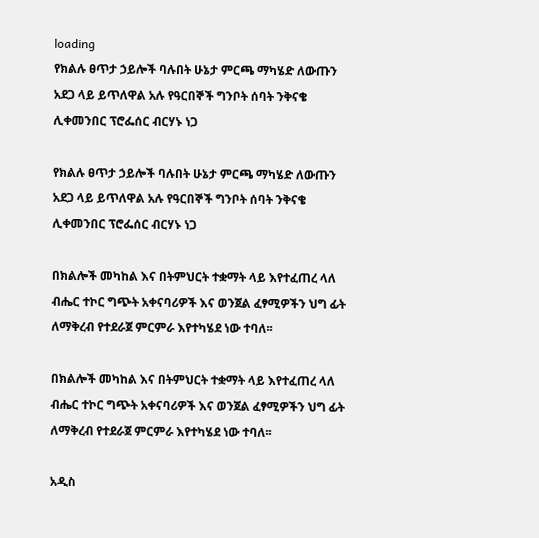loading
የክልሉ ፀጥታ ኃይሎች ባሉበት ሁኔታ ምርጫ ማካሄድ ለውጡን አደጋ ላይ ይጥለዋል አሉ የዓርበኞች ግንቦት ሰባት ንቅናቄ ሊቀመንበር ፕሮፌሰር ብርሃኑ ነጋ

የክልሉ ፀጥታ ኃይሎች ባሉበት ሁኔታ ምርጫ ማካሄድ ለውጡን አደጋ ላይ ይጥለዋል አሉ የዓርበኞች ግንቦት ሰባት ንቅናቄ ሊቀመንበር ፕሮፌሰር ብርሃኑ ነጋ

በክልሎች መካከል እና በትምህርት ተቋማት ላይ እየተፈጠረ ላለ ብሔር ተኮር ግጭት አቀናባሪዎች እና ወንጀል ፈፃሚዎችን ህግ ፊት ለማቅረብ የተደራጀ ምርምራ እየተካሄደ ነው ተባለ፡፡

በክልሎች መካከል እና በትምህርት ተቋማት ላይ እየተፈጠረ ላለ ብሔር ተኮር ግጭት አቀናባሪዎች እና ወንጀል ፈፃሚዎችን ህግ ፊት ለማቅረብ የተደራጀ ምርምራ እየተካሄደ ነው ተባለ፡፡

አዲስ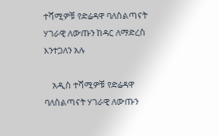ተሻሚዎቹ የድሬዳዋ ባለስልጣናት ሃገራዊ ለውጡን ከዳር ለማድረስ እንተጋለን አሉ

    አዲስ ተሻሚዎቹ የድሬዳዋ ባለስልጣናት ሃገራዊ ለውጡን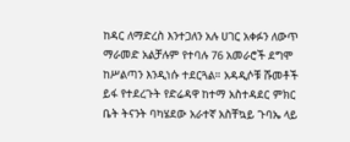ከዳር ለማድረስ እንተጋለን አሉ ሀገር አቀፉን ለውጥ  ማራመድ አልቻሉም የተባሉ 76 አመራሮች ደግሞ ከሥልጣን እንዲነሱ ተደርጓል። አዳዲሶቹ ሹመቶች ይፋ የተደረጉት የድሬዳዋ ከተማ አስተዳደር ምክር ቤት ትናንት ባካሄደው አራተኛ አስቸኳይ ጉባኤ ላይ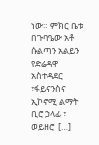ነው። ምክር ቤቱ በጉባዔው አቶ ሱልጣን አልይን የድሬዳዋ  አስተዳደር ፣ፋይናንስና ኢኮኖሚ ልማት ቢሮ ኃላፊ ፣ ወይዘሮ  […]